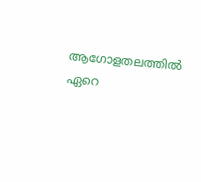ആഗോളതലത്തിൽ ഏറെ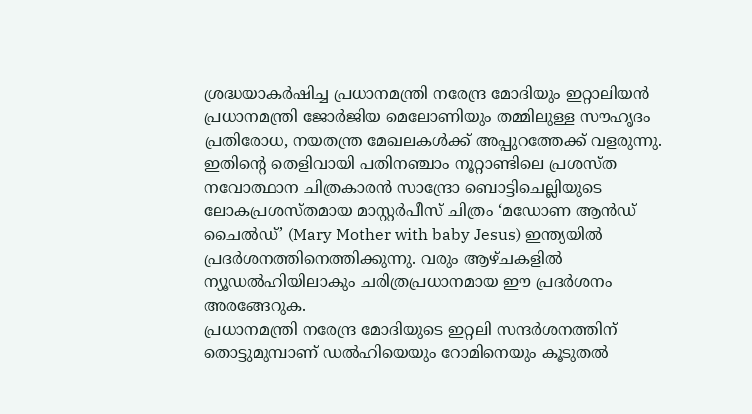ശ്രദ്ധയാകർഷിച്ച പ്രധാനമന്ത്രി നരേന്ദ്ര മോദിയും ഇറ്റാലിയൻ പ്രധാനമന്ത്രി ജോർജിയ മെലോണിയും തമ്മിലുള്ള സൗഹൃദം പ്രതിരോധ, നയതന്ത്ര മേഖലകൾക്ക് അപ്പുറത്തേക്ക് വളരുന്നു. ഇതിന്റെ തെളിവായി പതിനഞ്ചാം നൂറ്റാണ്ടിലെ പ്രശസ്ത നവോത്ഥാന ചിത്രകാരൻ സാന്ദ്രോ ബൊട്ടിചെല്ലിയുടെ ലോകപ്രശസ്തമായ മാസ്റ്റർപീസ് ചിത്രം ‘മഡോണ ആൻഡ് ചൈൽഡ്’ (Mary Mother with baby Jesus) ഇന്ത്യയിൽ പ്രദർശനത്തിനെത്തിക്കുന്നു. വരും ആഴ്ചകളിൽ ന്യൂഡൽഹിയിലാകും ചരിത്രപ്രധാനമായ ഈ പ്രദർശനം അരങ്ങേറുക.
പ്രധാനമന്ത്രി നരേന്ദ്ര മോദിയുടെ ഇറ്റലി സന്ദർശനത്തിന് തൊട്ടുമുമ്പാണ് ഡൽഹിയെയും റോമിനെയും കൂടുതൽ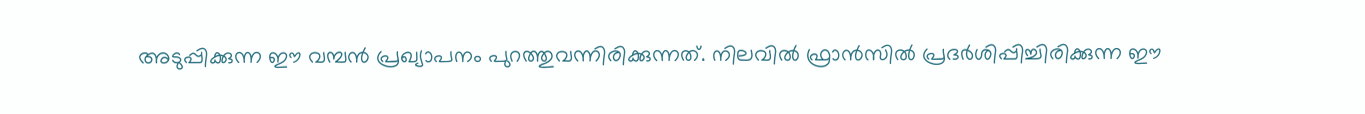അടുപ്പിക്കുന്ന ഈ വമ്പൻ പ്രഖ്യാപനം പുറത്തുവന്നിരിക്കുന്നത്. നിലവിൽ ഫ്രാൻസിൽ പ്രദർശിപ്പിച്ചിരിക്കുന്ന ഈ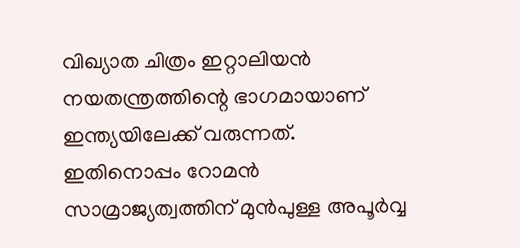വിഖ്യാത ചിത്രം ഇറ്റാലിയൻ നയതന്ത്രത്തിന്റെ ഭാഗമായാണ് ഇന്ത്യയിലേക്ക് വരുന്നത്. ഇതിനൊപ്പം റോമൻ സാമ്രാജ്യത്വത്തിന് മുൻപുള്ള അപൂർവ്വ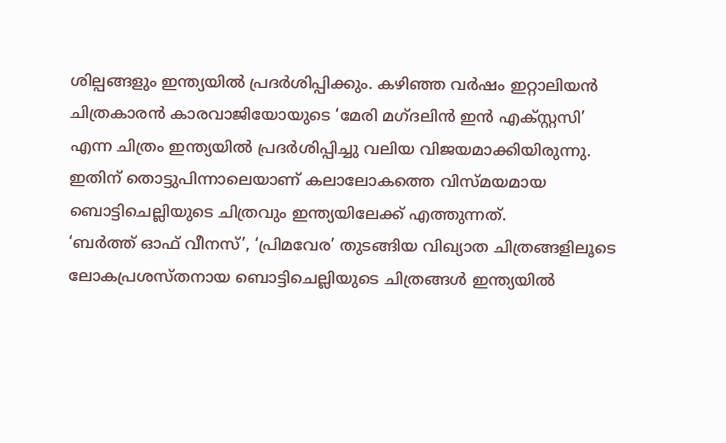ശില്പങ്ങളും ഇന്ത്യയിൽ പ്രദർശിപ്പിക്കും. കഴിഞ്ഞ വർഷം ഇറ്റാലിയൻ ചിത്രകാരൻ കാരവാജിയോയുടെ ‘മേരി മഗ്ദലിൻ ഇൻ എക്സ്റ്റസി’ എന്ന ചിത്രം ഇന്ത്യയിൽ പ്രദർശിപ്പിച്ചു വലിയ വിജയമാക്കിയിരുന്നു. ഇതിന് തൊട്ടുപിന്നാലെയാണ് കലാലോകത്തെ വിസ്മയമായ ബൊട്ടിചെല്ലിയുടെ ചിത്രവും ഇന്ത്യയിലേക്ക് എത്തുന്നത്.
‘ബർത്ത് ഓഫ് വീനസ്’, ‘പ്രിമവേര’ തുടങ്ങിയ വിഖ്യാത ചിത്രങ്ങളിലൂടെ ലോകപ്രശസ്തനായ ബൊട്ടിചെല്ലിയുടെ ചിത്രങ്ങൾ ഇന്ത്യയിൽ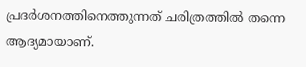പ്രദർശനത്തിനെത്തുന്നത് ചരിത്രത്തിൽ തന്നെ ആദ്യമായാണ്.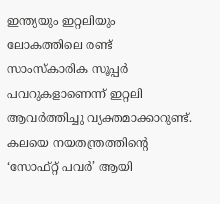ഇന്ത്യയും ഇറ്റലിയും ലോകത്തിലെ രണ്ട് സാംസ്കാരിക സൂപ്പർ പവറുകളാണെന്ന് ഇറ്റലി ആവർത്തിച്ചു വ്യക്തമാക്കാറുണ്ട്. കലയെ നയതന്ത്രത്തിന്റെ ‘സോഫ്റ്റ് പവർ’ ആയി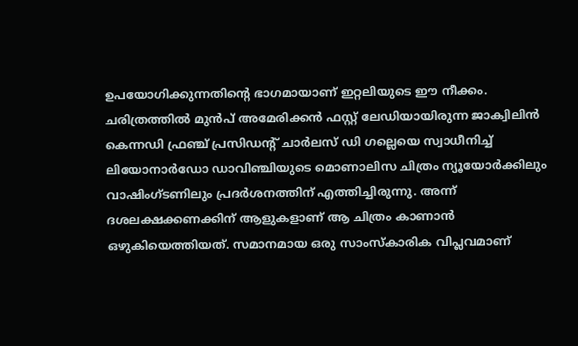ഉപയോഗിക്കുന്നതിന്റെ ഭാഗമായാണ് ഇറ്റലിയുടെ ഈ നീക്കം. ചരിത്രത്തിൽ മുൻപ് അമേരിക്കൻ ഫസ്റ്റ് ലേഡിയായിരുന്ന ജാക്വിലിൻ കെന്നഡി ഫ്രഞ്ച് പ്രസിഡന്റ് ചാർലസ് ഡി ഗല്ലെയെ സ്വാധീനിച്ച് ലിയോനാർഡോ ഡാവിഞ്ചിയുടെ മൊണാലിസ ചിത്രം ന്യൂയോർക്കിലും വാഷിംഗ്ടണിലും പ്രദർശനത്തിന് എത്തിച്ചിരുന്നു. അന്ന് ദശലക്ഷക്കണക്കിന് ആളുകളാണ് ആ ചിത്രം കാണാൻ ഒഴുകിയെത്തിയത്. സമാനമായ ഒരു സാംസ്കാരിക വിപ്ലവമാണ്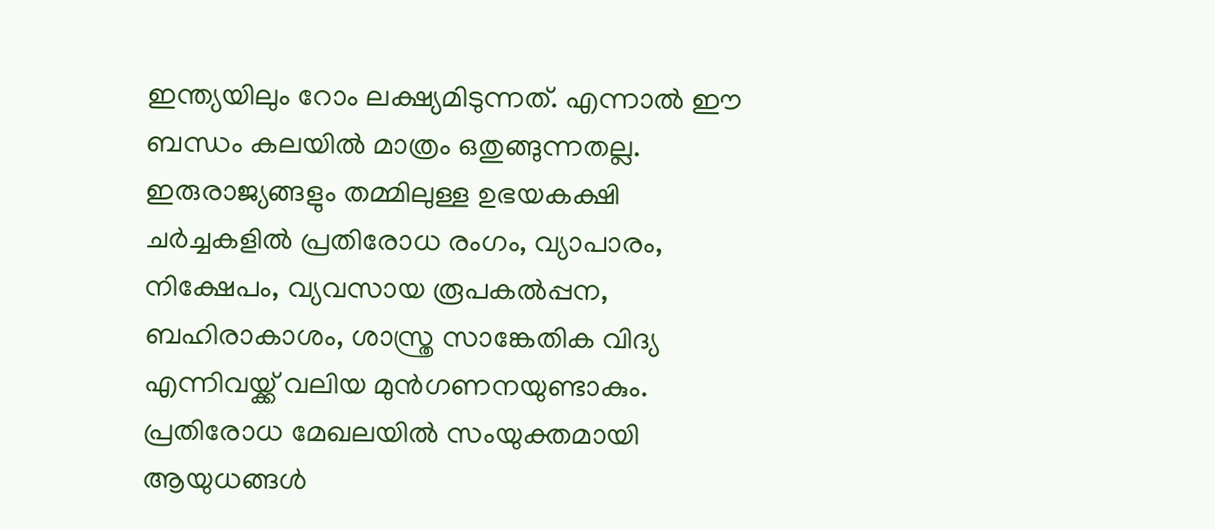ഇന്ത്യയിലും റോം ലക്ഷ്യമിടുന്നത്. എന്നാൽ ഈ ബന്ധം കലയിൽ മാത്രം ഒതുങ്ങുന്നതല്ല. ഇരുരാജ്യങ്ങളും തമ്മിലുള്ള ഉഭയകക്ഷി ചർച്ചകളിൽ പ്രതിരോധ രംഗം, വ്യാപാരം, നിക്ഷേപം, വ്യവസായ രൂപകൽപ്പന, ബഹിരാകാശം, ശാസ്ത്ര സാങ്കേതിക വിദ്യ എന്നിവയ്ക്ക് വലിയ മുൻഗണനയുണ്ടാകും.
പ്രതിരോധ മേഖലയിൽ സംയുക്തമായി ആയുധങ്ങൾ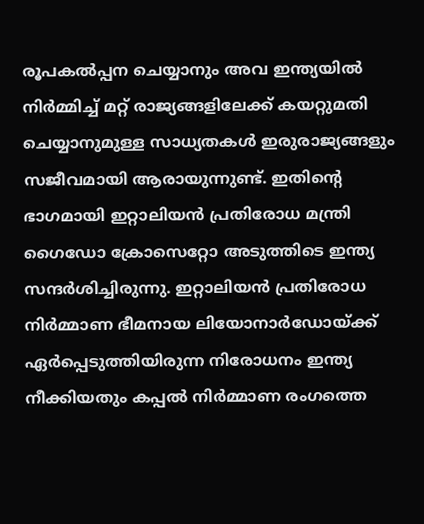രൂപകൽപ്പന ചെയ്യാനും അവ ഇന്ത്യയിൽ നിർമ്മിച്ച് മറ്റ് രാജ്യങ്ങളിലേക്ക് കയറ്റുമതി ചെയ്യാനുമുള്ള സാധ്യതകൾ ഇരുരാജ്യങ്ങളും സജീവമായി ആരായുന്നുണ്ട്. ഇതിന്റെ ഭാഗമായി ഇറ്റാലിയൻ പ്രതിരോധ മന്ത്രി ഗൈഡോ ക്രോസെറ്റോ അടുത്തിടെ ഇന്ത്യ സന്ദർശിച്ചിരുന്നു. ഇറ്റാലിയൻ പ്രതിരോധ നിർമ്മാണ ഭീമനായ ലിയോനാർഡോയ്ക്ക് ഏർപ്പെടുത്തിയിരുന്ന നിരോധനം ഇന്ത്യ നീക്കിയതും കപ്പൽ നിർമ്മാണ രംഗത്തെ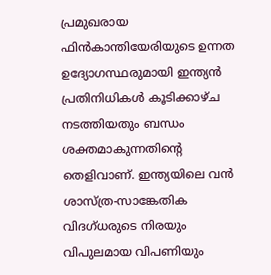പ്രമുഖരായ ഫിൻകാന്തിയേരിയുടെ ഉന്നത ഉദ്യോഗസ്ഥരുമായി ഇന്ത്യൻ പ്രതിനിധികൾ കൂടിക്കാഴ്ച നടത്തിയതും ബന്ധം ശക്തമാകുന്നതിന്റെ തെളിവാണ്. ഇന്ത്യയിലെ വൻ ശാസ്ത്ര-സാങ്കേതിക വിദഗ്ധരുടെ നിരയും വിപുലമായ വിപണിയും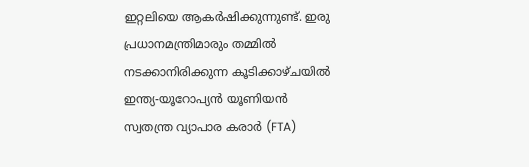ഇറ്റലിയെ ആകർഷിക്കുന്നുണ്ട്. ഇരു പ്രധാനമന്ത്രിമാരും തമ്മിൽ നടക്കാനിരിക്കുന്ന കൂടിക്കാഴ്ചയിൽ ഇന്ത്യ-യൂറോപ്യൻ യൂണിയൻ സ്വതന്ത്ര വ്യാപാര കരാർ (FTA)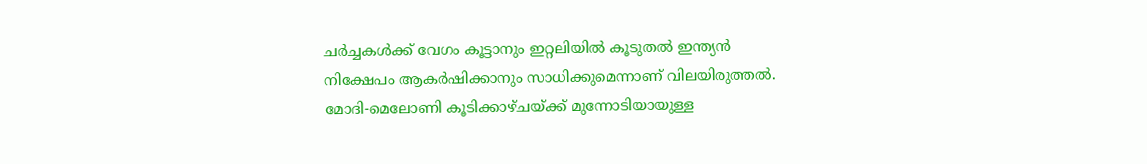ചർച്ചകൾക്ക് വേഗം കൂട്ടാനും ഇറ്റലിയിൽ കൂടുതൽ ഇന്ത്യൻ നിക്ഷേപം ആകർഷിക്കാനും സാധിക്കുമെന്നാണ് വിലയിരുത്തൽ. മോദി-മെലോണി കൂടിക്കാഴ്ചയ്ക്ക് മുന്നോടിയായുള്ള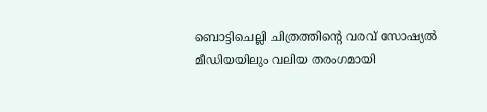ബൊട്ടിചെല്ലി ചിത്രത്തിന്റെ വരവ് സോഷ്യൽ മീഡിയയിലും വലിയ തരംഗമായി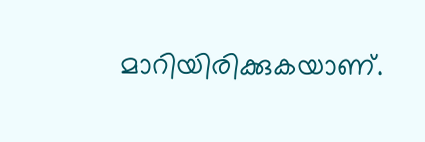മാറിയിരിക്കുകയാണ്.